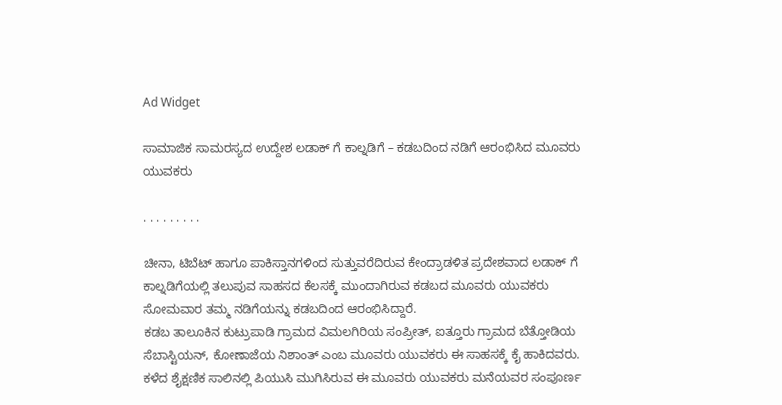Ad Widget

ಸಾಮಾಜಿಕ ಸಾಮರಸ್ಯದ ಉದ್ದೇಶ ಲಡಾಕ್ ಗೆ ಕಾಲ್ನಡಿಗೆ – ಕಡಬದಿಂದ ನಡಿಗೆ ಆರಂಭಿಸಿದ ಮೂವರು ಯುವಕರು

. . . . . . . . .

ಚೀನಾ, ಟಿಬೆಟ್ ಹಾಗೂ ಪಾಕಿಸ್ತಾನಗಳಿಂದ ಸುತ್ತುವರೆದಿರುವ ಕೇಂದ್ರಾಡಳಿತ ಪ್ರದೇಶವಾದ ಲಡಾಕ್ ಗೆ ಕಾಲ್ನಡಿಗೆಯಲ್ಲಿ ತಲುಪುವ ಸಾಹಸದ ಕೆಲಸಕ್ಕೆ ಮುಂದಾಗಿರುವ ಕಡಬದ ಮೂವರು ಯುವಕರು ಸೋಮವಾರ ತಮ್ಮ ನಡಿಗೆಯನ್ನು ಕಡಬದಿಂದ ಆರಂಭಿಸಿದ್ದಾರೆ.
ಕಡಬ ತಾಲೂಕಿನ ಕುಟ್ರುಪಾಡಿ ಗ್ರಾಮದ ವಿಮಲಗಿರಿಯ ಸಂಪ್ರೀತ್, ಐತ್ತೂರು ಗ್ರಾಮದ ಬೆತ್ತೋಡಿಯ ಸೆಬಾಸ್ಟಿಯನ್, ಕೋಣಾಜೆಯ ನಿಶಾಂತ್ ಎಂಬ ಮೂವರು ಯುವಕರು ಈ ಸಾಹಸಕ್ಕೆ ಕೈ ಹಾಕಿದವರು. ಕಳೆದ ಶೈಕ್ಷಣಿಕ ಸಾಲಿನಲ್ಲಿ ಪಿಯುಸಿ ಮುಗಿಸಿರುವ ಈ ಮೂವರು ಯುವಕರು ಮನೆಯವರ ಸಂಪೂರ್ಣ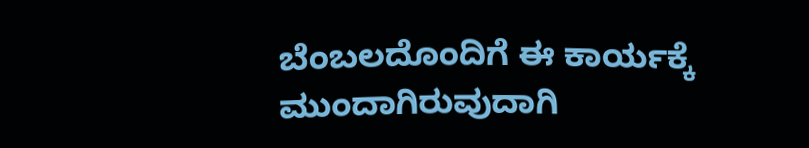ಬೆಂಬಲದೊಂದಿಗೆ ಈ ಕಾರ್ಯಕ್ಕೆ ಮುಂದಾಗಿರುವುದಾಗಿ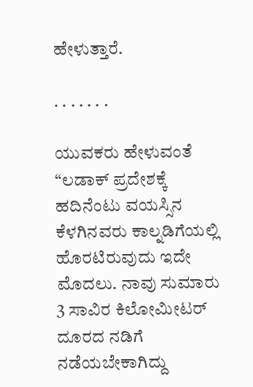ಹೇಳುತ್ತಾರೆ.

. . . . . . .

ಯುವಕರು ಹೇಳುವಂತೆ “ಲಡಾಕ್ ಪ್ರದೇಶಕ್ಕೆ ಹದಿನೆಂಟು ವಯಸ್ಸಿನ ಕೆಳಗಿನವರು ಕಾಲ್ನಡಿಗೆಯಲ್ಲಿ ಹೊರಟಿರುವುದು ಇದೇ ಮೊದಲು. ನಾವು ಸುಮಾರು 3 ಸಾವಿರ ಕಿಲೋಮೀಟರ್ ದೂರದ ನಡಿಗೆ ನಡೆಯಬೇಕಾಗಿದ್ದು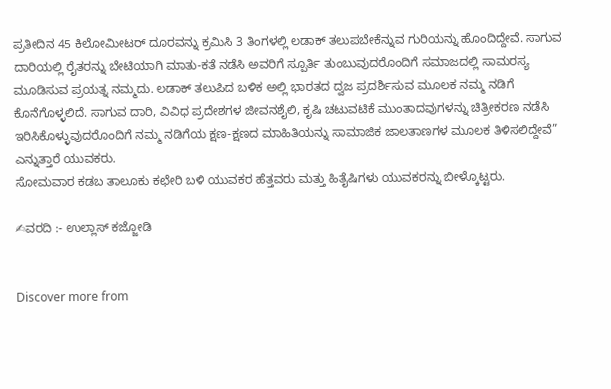ಪ್ರತೀದಿನ 45 ಕಿಲೋಮೀಟರ್ ದೂರವನ್ನು ಕ್ರಮಿಸಿ 3 ತಿಂಗಳಲ್ಲಿ ಲಡಾಕ್ ತಲುಪಬೇಕೆನ್ನುವ ಗುರಿಯನ್ನು ಹೊಂದಿದ್ದೇವೆ. ಸಾಗುವ ದಾರಿಯಲ್ಲಿ ರೈತರನ್ನು ಬೇಟಿಯಾಗಿ ಮಾತು-ಕತೆ ನಡೆಸಿ ಅವರಿಗೆ ಸ್ಪೂರ್ತಿ ತುಂಬುವುದರೊಂದಿಗೆ ಸಮಾಜದಲ್ಲಿ ಸಾಮರಸ್ಯ ಮೂಡಿಸುವ ಪ್ರಯತ್ನ ನಮ್ಮದು. ಲಡಾಕ್ ತಲುಪಿದ ಬಳಿಕ ಅಲ್ಲಿ ಭಾರತದ ದ್ವಜ ಪ್ರದರ್ಶಿಸುವ ಮೂಲಕ ನಮ್ಮ ನಡಿಗೆ ಕೊನೆಗೊಳ್ಳಲಿದೆ. ಸಾಗುವ ದಾರಿ, ವಿವಿಧ ಪ್ರದೇಶಗಳ ಜೀವನಶೈಲಿ, ಕೃಷಿ ಚಟುವಟಿಕೆ ಮುಂತಾದವುಗಳನ್ನು ಚಿತ್ರೀಕರಣ ನಡೆಸಿ ಇರಿಸಿಕೊಳ್ಳುವುದರೊಂದಿಗೆ ನಮ್ಮ ನಡಿಗೆಯ ಕ್ಷಣ-ಕ್ಷಣದ ಮಾಹಿತಿಯನ್ನು ಸಾಮಾಜಿಕ ಜಾಲತಾಣಗಳ ಮೂಲಕ ತಿಳಿಸಲಿದ್ದೇವೆ” ಎನ್ನುತ್ತಾರೆ ಯುವಕರು.
ಸೋಮವಾರ ಕಡಬ ತಾಲೂಕು ಕಛೇರಿ ಬಳಿ ಯುವಕರ ಹೆತ್ತವರು ಮತ್ತು ಹಿತೈಷಿಗಳು ಯುವಕರನ್ನು ಬೀಳ್ಕೊಟ್ಟರು.

✍ವರದಿ :- ಉಲ್ಲಾಸ್ ಕಜ್ಜೋಡಿ


Discover more from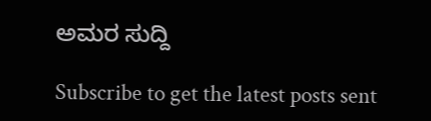ಅಮರ ಸುದ್ದಿ

Subscribe to get the latest posts sent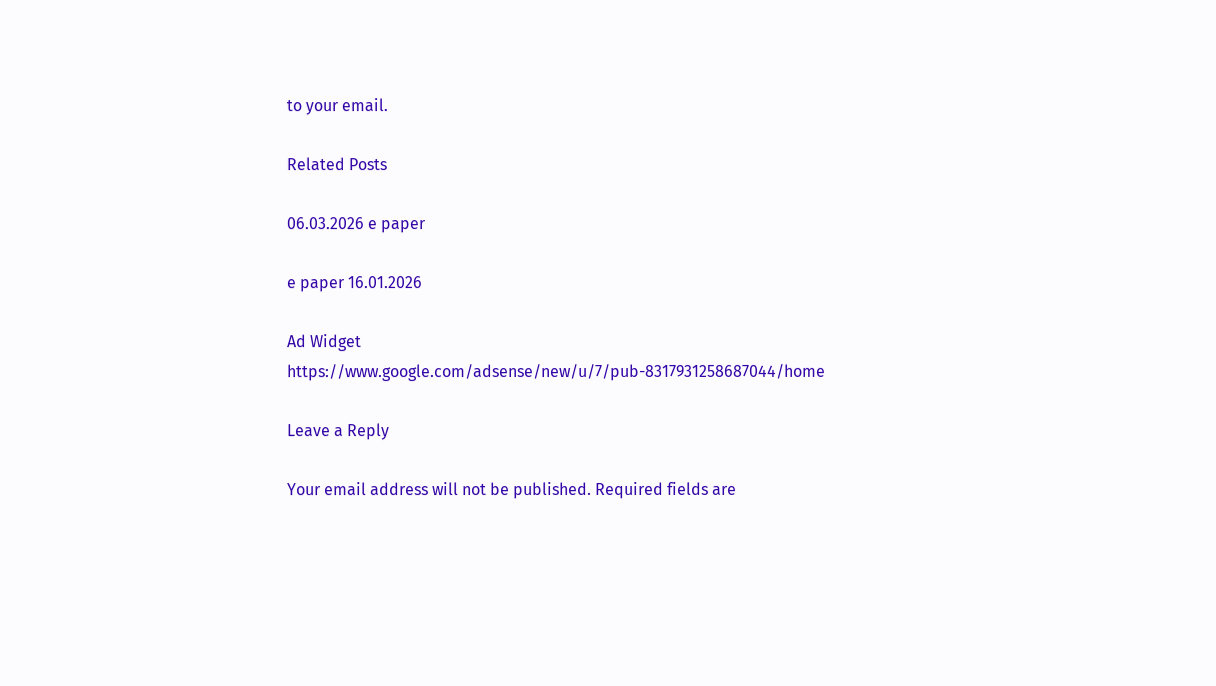to your email.

Related Posts

06.03.2026 e paper

e paper 16.01.2026

Ad Widget
https://www.google.com/adsense/new/u/7/pub-8317931258687044/home

Leave a Reply

Your email address will not be published. Required fields are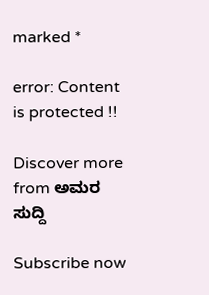marked *

error: Content is protected !!

Discover more from ಅಮರ ಸುದ್ದಿ

Subscribe now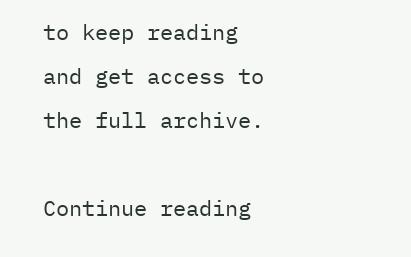to keep reading and get access to the full archive.

Continue reading